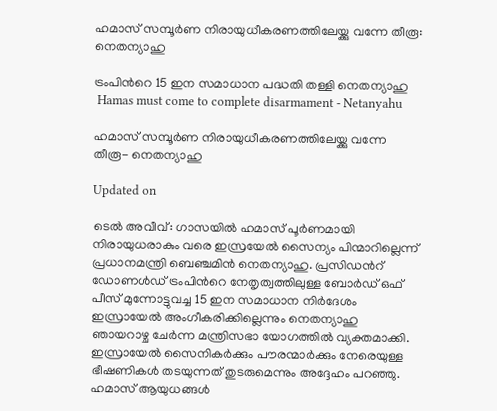ഹമാസ് സമ്പൂർണ നിരായുധീകരണത്തിലേയ്ക്കു വന്നേ തീരൂ: നെതന്യാഹു

ട്രംപിന്‍റെ 15 ഇന സമാധാന പദ്ധതി തള്ളി നെതന്യാഹു
 Hamas must come to complete disarmament - Netanyahu

ഹമാസ് സമ്പൂർണ നിരായുധീകരണത്തിലേയ്ക്കു വന്നേ തീരൂ- നെതന്യാഹു

Updated on

ടെൽ അവീവ്: ഗാസയിൽ ഹമാസ് പൂർണമായി നിരായുധരാകും വരെ ഇസ്രയേൽ സൈന്യം പിന്മാറില്ലെന്ന് പ്രധാനമന്ത്രി ബെഞ്ചമിൻ നെതന്യാഹു. പ്രസിഡന്‍റ് ഡോണൾഡ് ട്രംപിന്‍റെ നേതൃത്വത്തിലുള്ള ബോർഡ് ഒഫ് പീസ് മുന്നോട്ടുവച്ച 15 ഇന സമാധാന നിർദേശം ഇസ്രായേൽ അംഗീകരിക്കില്ലെന്നും നെതന്യാഹു ഞായറാഴ്ച ചേർന്ന മന്ത്രിസഭാ യോഗത്തിൽ വ്യക്തമാക്കി. ഇസ്രായേൽ സൈനികർക്കും പൗരന്മാർക്കും നേരെയുള്ള ഭീഷണികൾ തടയുന്നത് തുടരുമെന്നും അദ്ദേഹം പറഞ്ഞു. ഹമാസ് ആയുധങ്ങൾ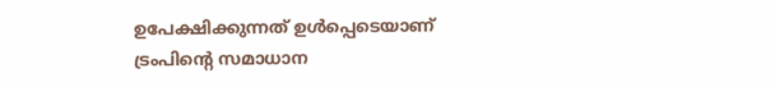ഉപേക്ഷിക്കുന്നത് ഉൾപ്പെടെയാണ് ട്രംപിന്‍റെ സമാധാന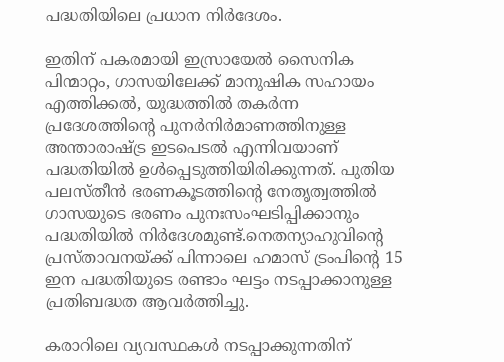പദ്ധതിയിലെ പ്രധാന നിർദേശം.

ഇതിന് പകരമായി ഇസ്രായേൽ സൈനിക പിന്മാറ്റം, ഗാസയിലേക്ക് മാനുഷിക സഹായം എത്തിക്കൽ, യുദ്ധത്തിൽ തകർന്ന പ്രദേശത്തിന്‍റെ പുനർനിർമാണത്തിനുള്ള അന്താരാഷ്ട്ര ഇടപെടൽ എന്നിവയാണ് പദ്ധതിയിൽ ഉൾപ്പെടുത്തിയിരിക്കുന്നത്. പുതിയ പലസ്തീൻ ഭരണകൂടത്തിന്‍റെ നേതൃത്വത്തിൽ ഗാസയുടെ ഭരണം പുനഃസംഘടിപ്പിക്കാനും പദ്ധതിയിൽ നിർദേശമുണ്ട്.നെതന്യാഹുവിന്‍റെ പ്രസ്താവനയ്ക്ക് പിന്നാലെ ഹമാസ് ട്രംപിന്‍റെ 15 ഇന പദ്ധതിയുടെ രണ്ടാം ഘട്ടം നടപ്പാക്കാനുള്ള പ്രതിബദ്ധത ആവർത്തിച്ചു.

കരാറിലെ വ്യവസ്ഥകൾ നടപ്പാക്കുന്നതിന്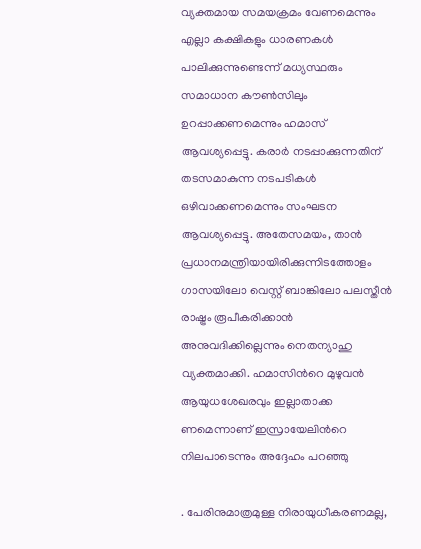വ്യക്തമായ സമയക്രമം വേണമെന്നും എല്ലാ കക്ഷികളും ധാരണകൾ പാലിക്കുന്നുണ്ടെന്ന് മധ്യസ്ഥരും സമാധാന കൗൺസിലും ഉറപ്പാക്കണമെന്നും ഹമാസ് ആവശ്യപ്പെട്ടു. കരാർ നടപ്പാക്കുന്നതിന് തടസമാകുന്ന നടപടികൾ ഒഴിവാക്കണമെന്നും സംഘടന ആവശ്യപ്പെട്ടു. അതേസമയം, താൻ പ്രധാനമന്ത്രിയായിരിക്കുന്നിടത്തോളം ഗാസയിലോ വെസ്റ്റ് ബാങ്കിലോ പലസ്തീൻ രാഷ്ട്രം രൂപീകരിക്കാൻ അനുവദിക്കില്ലെന്നും നെതന്യാഹു വ്യക്തമാക്കി. ഹമാസിന്‍റെ മുഴുവൻ ആയുധശേഖരവും ഇല്ലാതാക്ക ണമെന്നാണ് ഇസ്രായേലിന്‍റെ നിലപാടെന്നും അദ്ദേഹം പറഞ്ഞു

. പേരിനുമാത്രമുള്ള നിരായുധീകരണമല്ല,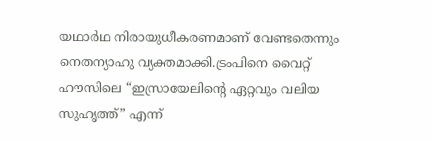യഥാർഥ നിരായുധീകരണമാണ് വേണ്ടതെന്നും നെതന്യാഹു വ്യക്തമാക്കി.ട്രംപിനെ വൈറ്റ് ഹൗസിലെ “ഇസ്രായേലിന്‍റെ ഏറ്റവും വലിയ സുഹൃത്ത്” എന്ന്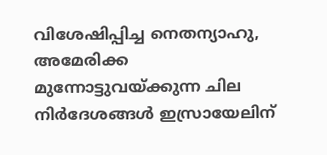വിശേഷിപ്പിച്ച നെതന്യാഹു, അമേരിക്ക മുന്നോട്ടുവയ്ക്കുന്ന ചില നിർദേശങ്ങൾ ഇസ്രായേലിന്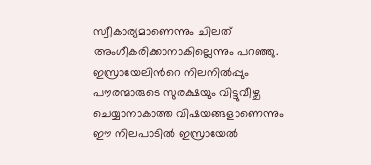സ്വീകാര്യമാണെന്നും ചിലത് അംഗീകരിക്കാനാകില്ലെന്നും പറഞ്ഞു. ഇസ്രായേലിന്‍റെ നിലനിൽപ്പും പൗരന്മാരുടെ സുരക്ഷയും വിട്ടുവീഴ്ച ചെയ്യാനാകാത്ത വിഷയങ്ങളാണെന്നും ഈ നിലപാടിൽ ഇസ്രായേൽ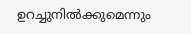ഉറച്ചുനിൽക്കുമെന്നും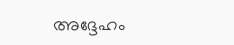അദ്ദേഹം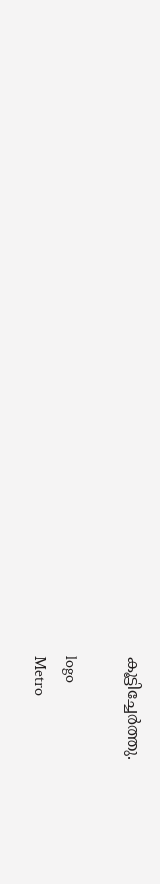കൂട്ടിച്ചേർത്തു.

logo
Metro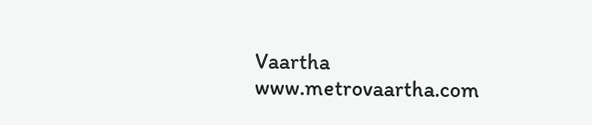Vaartha
www.metrovaartha.com